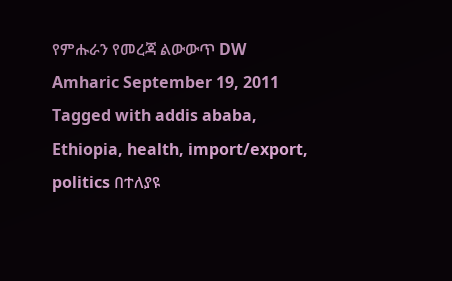የምሑራን የመረጃ ልውውጥ DW Amharic September 19, 2011 Tagged with addis ababa, Ethiopia, health, import/export, politics በተለያዩ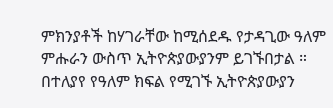ምክንያቶች ከሃገራቸው ከሚሰደዱ የታዳጊው ዓለም ምሑራን ውስጥ ኢትዮጵያውያንም ይገኙበታል ። በተለያየ የዓለም ክፍል የሚገኙ ኢትዮጵያውያን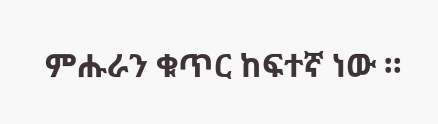ምሑራን ቁጥር ከፍተኛ ነው ።